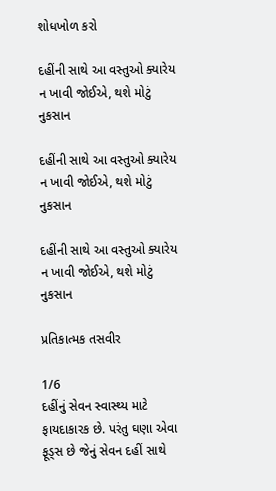શોધખોળ કરો

દહીંની સાથે આ વસ્તુઓ ક્યારેય ન ખાવી જોઈએ, થશે મોટું નુકસાન

દહીંની સાથે આ વસ્તુઓ ક્યારેય ન ખાવી જોઈએ, થશે મોટું નુકસાન

દહીંની સાથે આ વસ્તુઓ ક્યારેય ન ખાવી જોઈએ, થશે મોટું નુકસાન

પ્રતિકાત્મક તસવીર

1/6
દહીંનું સેવન સ્વાસ્થ્ય માટે ફાયદાકારક છે. પરંતુ ઘણા એવા ફૂડ્સ છે જેનું સેવન દહીં સાથે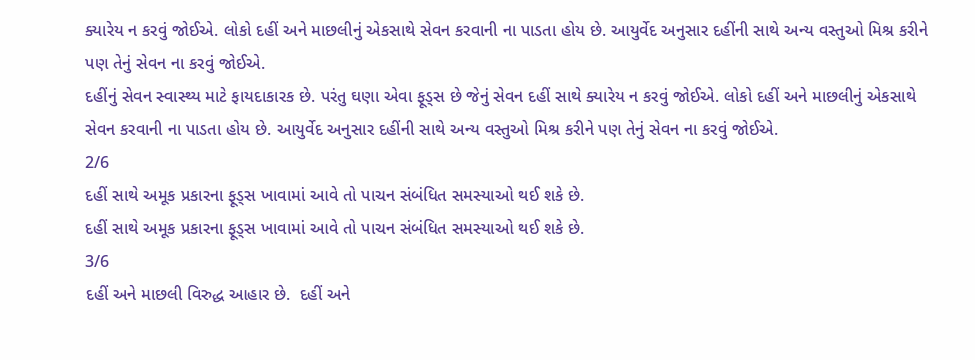ક્યારેય ન કરવું જોઈએ. લોકો દહીં અને માછલીનું એકસાથે સેવન કરવાની ના પાડતા હોય છે. આયુર્વેદ અનુસાર દહીંની સાથે અન્ય વસ્તુઓ મિશ્ર કરીને પણ તેનું સેવન ના કરવું જોઈએ.
દહીંનું સેવન સ્વાસ્થ્ય માટે ફાયદાકારક છે. પરંતુ ઘણા એવા ફૂડ્સ છે જેનું સેવન દહીં સાથે ક્યારેય ન કરવું જોઈએ. લોકો દહીં અને માછલીનું એકસાથે સેવન કરવાની ના પાડતા હોય છે. આયુર્વેદ અનુસાર દહીંની સાથે અન્ય વસ્તુઓ મિશ્ર કરીને પણ તેનું સેવન ના કરવું જોઈએ.
2/6
દહીં સાથે અમૂક પ્રકારના ફૂડ્સ ખાવામાં આવે તો પાચન સંબંધિત સમસ્યાઓ થઈ શકે છે.
દહીં સાથે અમૂક પ્રકારના ફૂડ્સ ખાવામાં આવે તો પાચન સંબંધિત સમસ્યાઓ થઈ શકે છે.
3/6
દહીં અને માછલી વિરુદ્ધ આહાર છે.  દહીં અને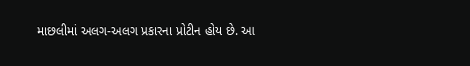માછલીમાં અલગ-અલગ પ્રકારના પ્રોટીન હોય છે. આ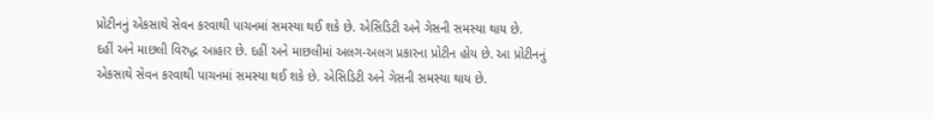પ્રોટીનનું એકસાથે સેવન કરવાથી પાચનમાં સમસ્યા થઈ શકે છે. એસિડિટી અને ગેસની સમસ્યા થાય છે.
દહીં અને માછલી વિરુદ્ધ આહાર છે. દહીં અને માછલીમાં અલગ-અલગ પ્રકારના પ્રોટીન હોય છે. આ પ્રોટીનનું એકસાથે સેવન કરવાથી પાચનમાં સમસ્યા થઈ શકે છે. એસિડિટી અને ગેસની સમસ્યા થાય છે.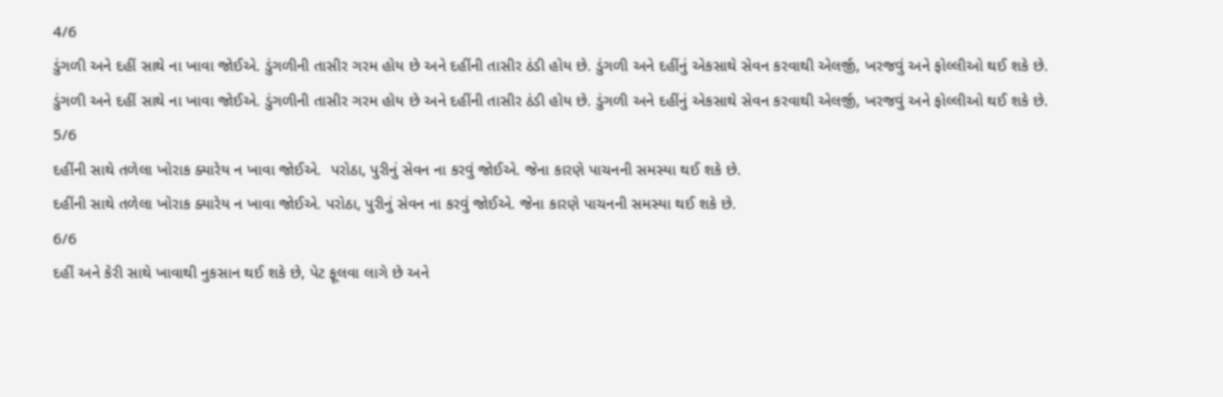4/6
ડુંગળી અને દહીં સાથે ના ખાવા જોઈએ. ડુંગળીની તાસીર ગરમ હોય છે અને દહીંની તાસીર ઠંડી હોય છે. ડુંગળી અને દહીંનું એકસાથે સેવન કરવાથી એલર્જી, ખરજવું અને ફોલ્લીઓ થઈ શકે છે.
ડુંગળી અને દહીં સાથે ના ખાવા જોઈએ. ડુંગળીની તાસીર ગરમ હોય છે અને દહીંની તાસીર ઠંડી હોય છે. ડુંગળી અને દહીંનું એકસાથે સેવન કરવાથી એલર્જી, ખરજવું અને ફોલ્લીઓ થઈ શકે છે.
5/6
દહીંની સાથે તળેલા ખોરાક ક્યારેય ન ખાવા જોઈએ.  પરોઠા, પુરીનું સેવન ના કરવું જોઈએ. જેના કારણે પાચનની સમસ્યા થઈ શકે છે.
દહીંની સાથે તળેલા ખોરાક ક્યારેય ન ખાવા જોઈએ. પરોઠા, પુરીનું સેવન ના કરવું જોઈએ. જેના કારણે પાચનની સમસ્યા થઈ શકે છે.
6/6
દહીં અને કેરી સાથે ખાવાથી નુકસાન થઈ શકે છે, પેટ ફૂલવા લાગે છે અને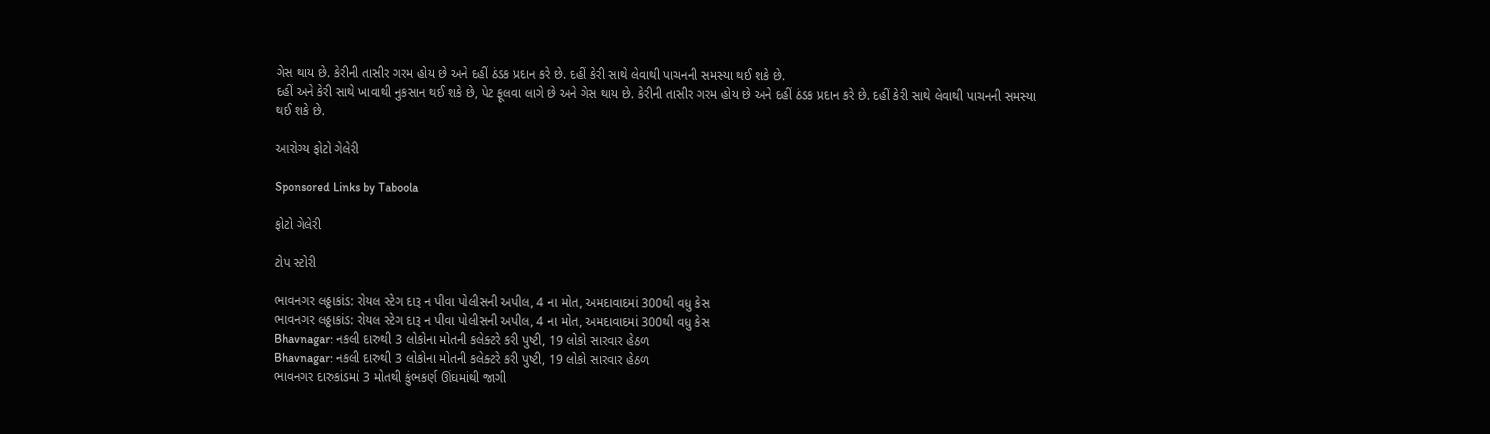ગેસ થાય છે. કેરીની તાસીર ગરમ હોય છે અને દહીં ઠંડક પ્રદાન કરે છે. દહીં કેરી સાથે લેવાથી પાચનની સમસ્યા થઈ શકે છે.
દહીં અને કેરી સાથે ખાવાથી નુકસાન થઈ શકે છે, પેટ ફૂલવા લાગે છે અને ગેસ થાય છે. કેરીની તાસીર ગરમ હોય છે અને દહીં ઠંડક પ્રદાન કરે છે. દહીં કેરી સાથે લેવાથી પાચનની સમસ્યા થઈ શકે છે.

આરોગ્ય ફોટો ગેલેરી

Sponsored Links by Taboola

ફોટો ગેલેરી

ટોપ સ્ટોરી

ભાવનગર લઠ્ઠાકાંડ: રોયલ સ્ટેગ દારૂ ન પીવા પોલીસની અપીલ, 4 ના મોત, અમદાવાદમાં 300થી વધુ કેસ
ભાવનગર લઠ્ઠાકાંડ: રોયલ સ્ટેગ દારૂ ન પીવા પોલીસની અપીલ, 4 ના મોત, અમદાવાદમાં 300થી વધુ કેસ
Bhavnagar: નકલી દારુથી 3 લોકોના મોતની કલેક્ટરે કરી પુષ્ટી, 19 લોકો સારવાર હેઠળ
Bhavnagar: નકલી દારુથી 3 લોકોના મોતની કલેક્ટરે કરી પુષ્ટી, 19 લોકો સારવાર હેઠળ
ભાવનગર દારુકાંડમાં 3 મોતથી કુંભકર્ણ ઊંઘમાંથી જાગી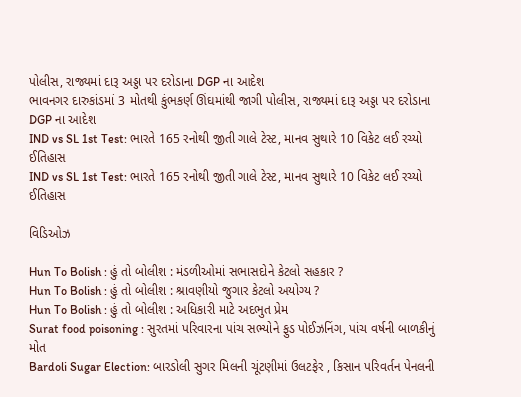પોલીસ, રાજ્યમાં દારૂ અડ્ડા પર દરોડાના DGP ના આદેશ
ભાવનગર દારુકાંડમાં 3 મોતથી કુંભકર્ણ ઊંઘમાંથી જાગી પોલીસ, રાજ્યમાં દારૂ અડ્ડા પર દરોડાના DGP ના આદેશ
IND vs SL 1st Test: ભારતે 165 રનોથી જીતી ગાલે ટેસ્ટ, માનવ સુથારે 10 વિકેટ લઈ રચ્યો ઈતિહાસ
IND vs SL 1st Test: ભારતે 165 રનોથી જીતી ગાલે ટેસ્ટ, માનવ સુથારે 10 વિકેટ લઈ રચ્યો ઈતિહાસ

વિડિઓઝ

Hun To Bolish : હું તો બોલીશ : મંડળીઓમાં સભાસદોને કેટલો સહકાર ?
Hun To Bolish : હું તો બોલીશ : શ્રાવણીયો જુગાર કેટલો અયોગ્ય ?
Hun To Bolish : હું તો બોલીશ : અધિકારી માટે અદભુત પ્રેમ
Surat food poisoning : સુરતમાં પરિવારના પાંચ સભ્યોને ફુડ પોઈઝનિંગ, પાંચ વર્ષની બાળકીનું મોત
Bardoli Sugar Election: બારડોલી સુગર મિલની ચૂંટણીમાં ઉલટફેર , કિસાન પરિવર્તન પેનલની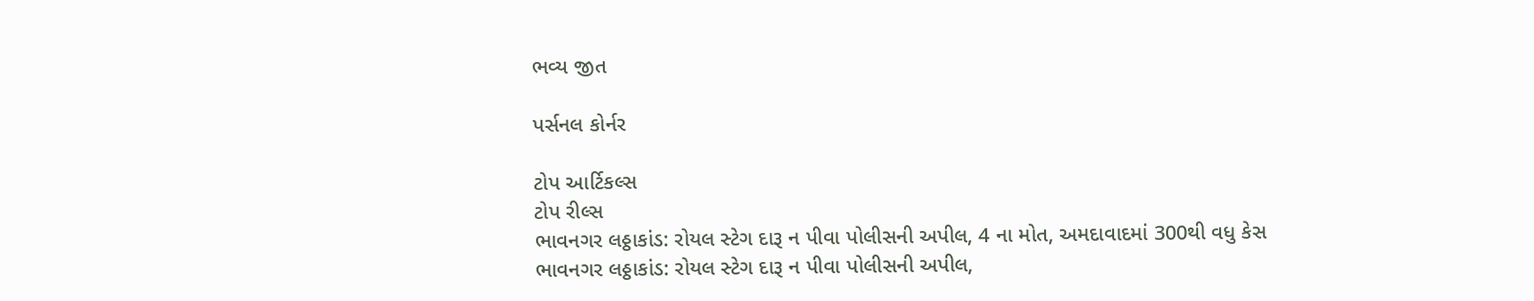ભવ્ય જીત

પર્સનલ કોર્નર

ટોપ આર્ટિકલ્સ
ટોપ રીલ્સ
ભાવનગર લઠ્ઠાકાંડ: રોયલ સ્ટેગ દારૂ ન પીવા પોલીસની અપીલ, 4 ના મોત, અમદાવાદમાં 300થી વધુ કેસ
ભાવનગર લઠ્ઠાકાંડ: રોયલ સ્ટેગ દારૂ ન પીવા પોલીસની અપીલ,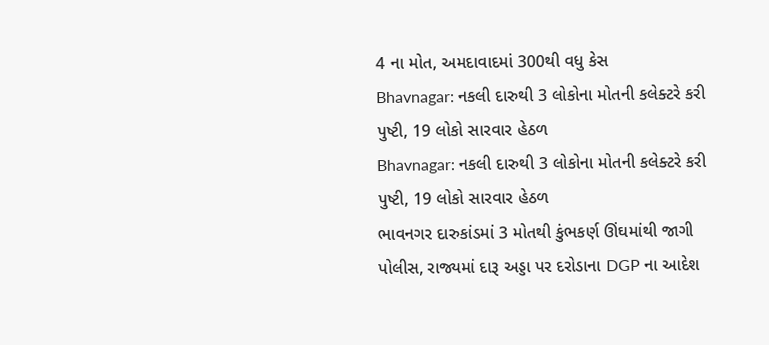4 ના મોત, અમદાવાદમાં 300થી વધુ કેસ
Bhavnagar: નકલી દારુથી 3 લોકોના મોતની કલેક્ટરે કરી પુષ્ટી, 19 લોકો સારવાર હેઠળ
Bhavnagar: નકલી દારુથી 3 લોકોના મોતની કલેક્ટરે કરી પુષ્ટી, 19 લોકો સારવાર હેઠળ
ભાવનગર દારુકાંડમાં 3 મોતથી કુંભકર્ણ ઊંઘમાંથી જાગી પોલીસ, રાજ્યમાં દારૂ અડ્ડા પર દરોડાના DGP ના આદેશ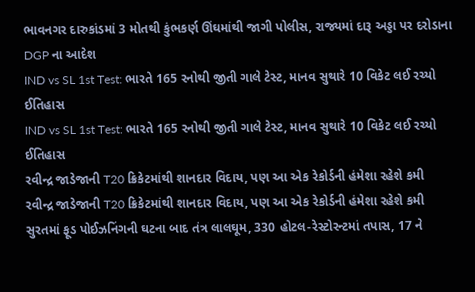ભાવનગર દારુકાંડમાં 3 મોતથી કુંભકર્ણ ઊંઘમાંથી જાગી પોલીસ, રાજ્યમાં દારૂ અડ્ડા પર દરોડાના DGP ના આદેશ
IND vs SL 1st Test: ભારતે 165 રનોથી જીતી ગાલે ટેસ્ટ, માનવ સુથારે 10 વિકેટ લઈ રચ્યો ઈતિહાસ
IND vs SL 1st Test: ભારતે 165 રનોથી જીતી ગાલે ટેસ્ટ, માનવ સુથારે 10 વિકેટ લઈ રચ્યો ઈતિહાસ
રવીન્દ્ર જાડેજાની T20 ક્રિકેટમાંથી શાનદાર વિદાય, પણ આ એક રેકોર્ડની હંમેશા રહેશે કમી
રવીન્દ્ર જાડેજાની T20 ક્રિકેટમાંથી શાનદાર વિદાય, પણ આ એક રેકોર્ડની હંમેશા રહેશે કમી
સુરતમાં ફૂડ પોઈઝનિંગની ઘટના બાદ તંત્ર લાલઘૂમ, 330 હોટલ-રેસ્ટોરન્ટમાં તપાસ, 17 ને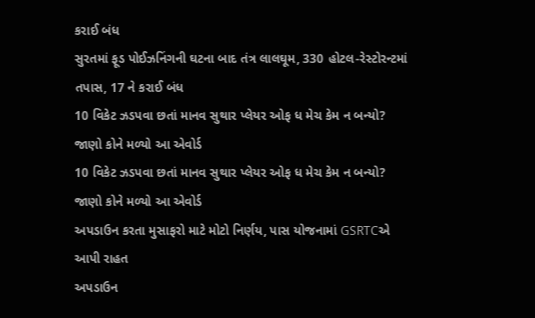કરાઈ બંધ
સુરતમાં ફૂડ પોઈઝનિંગની ઘટના બાદ તંત્ર લાલઘૂમ, 330 હોટલ-રેસ્ટોરન્ટમાં તપાસ, 17 ને કરાઈ બંધ
10 વિકેટ ઝડપવા છતાં માનવ સુથાર પ્લેયર ઓફ ધ મેચ કેમ ન બન્યો? જાણો કોને મળ્યો આ એવોર્ડ
10 વિકેટ ઝડપવા છતાં માનવ સુથાર પ્લેયર ઓફ ધ મેચ કેમ ન બન્યો? જાણો કોને મળ્યો આ એવોર્ડ
અપડાઉન કરતા મુસાફરો માટે મોટો નિર્ણય, પાસ યોજનામાં GSRTCએ આપી રાહત
અપડાઉન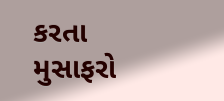કરતા મુસાફરો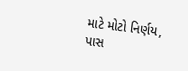માટે મોટો નિર્ણય, પાસ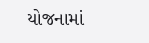યોજનામાં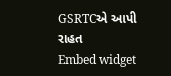GSRTCએ આપી રાહત
Embed widget